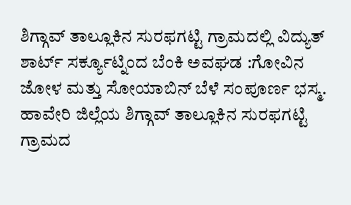ಶಿಗ್ಗಾವ್ ತಾಲ್ಲೂಕಿನ ಸುರಫಗಟ್ಟಿ ಗ್ರಾಮದಲ್ಲಿ ವಿದ್ಯುತ್ ಶಾರ್ಟ್ ಸರ್ಕ್ಯೂಟ್ನಿಂದ ಬೆಂಕಿ ಅವಘಡ :ಗೋವಿನ ಜೋಳ ಮತ್ತು ಸೋಯಾಬಿನ್ ಬೆಳೆ ಸಂಪೂರ್ಣ ಭಸ್ಮ.
ಹಾವೇರಿ ಜಿಲ್ಲೆಯ ಶಿಗ್ಗಾವ್ ತಾಲ್ಲೂಕಿನ ಸುರಫಗಟ್ಟಿ ಗ್ರಾಮದ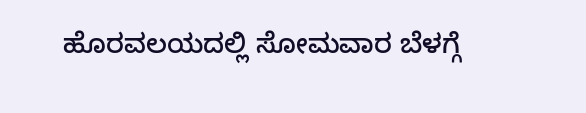ಹೊರವಲಯದಲ್ಲಿ ಸೋಮವಾರ ಬೆಳಗ್ಗೆ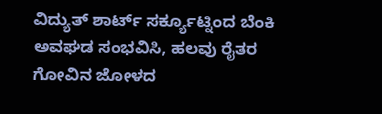ವಿದ್ಯುತ್ ಶಾರ್ಟ್ ಸರ್ಕ್ಯೂಟ್ನಿಂದ ಬೆಂಕಿ ಅವಘಡ ಸಂಭವಿಸಿ, ಹಲವು ರೈತರ ಗೋವಿನ ಜೋಳದ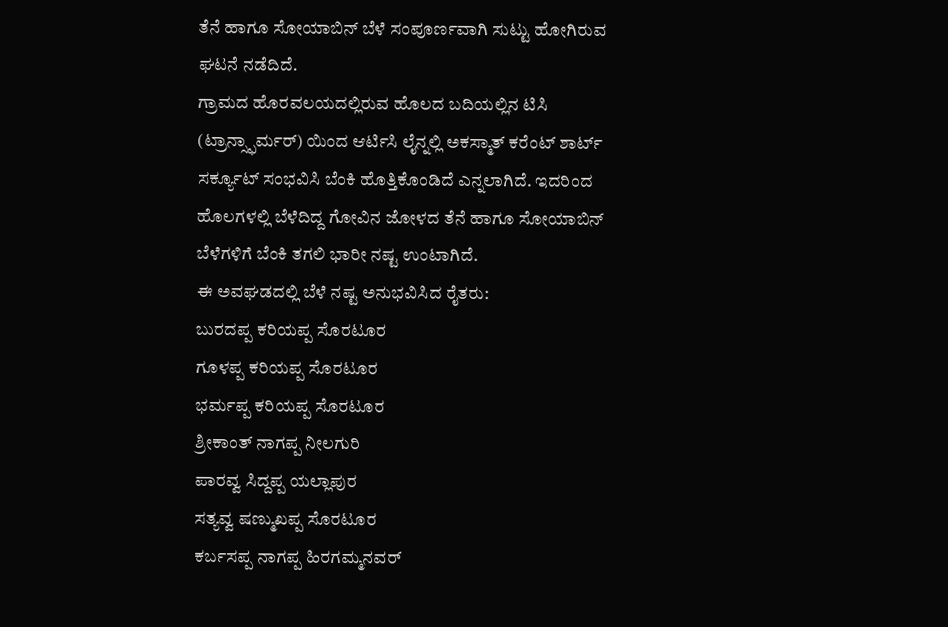ತೆನೆ ಹಾಗೂ ಸೋಯಾಬಿನ್ ಬೆಳೆ ಸಂಪೂರ್ಣವಾಗಿ ಸುಟ್ಟು ಹೋಗಿರುವ ಘಟನೆ ನಡೆದಿದೆ.
ಗ್ರಾಮದ ಹೊರವಲಯದಲ್ಲಿರುವ ಹೊಲದ ಬದಿಯಲ್ಲಿನ ಟಿಸಿ (ಟ್ರಾನ್ಸ್ಫಾರ್ಮರ್) ಯಿಂದ ಆರ್ಟಿಸಿ ಲೈನ್ನಲ್ಲಿ ಅಕಸ್ಮಾತ್ ಕರೆಂಟ್ ಶಾರ್ಟ್ ಸರ್ಕ್ಯೂಟ್ ಸಂಭವಿಸಿ ಬೆಂಕಿ ಹೊತ್ತಿಕೊಂಡಿದೆ ಎನ್ನಲಾಗಿದೆ. ಇದರಿಂದ ಹೊಲಗಳಲ್ಲಿ ಬೆಳೆದಿದ್ದ ಗೋವಿನ ಜೋಳದ ತೆನೆ ಹಾಗೂ ಸೋಯಾಬಿನ್ ಬೆಳೆಗಳಿಗೆ ಬೆಂಕಿ ತಗಲಿ ಭಾರೀ ನಷ್ಟ ಉಂಟಾಗಿದೆ.
ಈ ಅವಘಡದಲ್ಲಿ ಬೆಳೆ ನಷ್ಟ ಅನುಭವಿಸಿದ ರೈತರು:
ಬುರದಪ್ಪ ಕರಿಯಪ್ಪ ಸೊರಟೂರ
ಗೂಳಪ್ಪ ಕರಿಯಪ್ಪ ಸೊರಟೂರ
ಭರ್ಮಪ್ಪ ಕರಿಯಪ್ಪ ಸೊರಟೂರ
ಶ್ರೀಕಾಂತ್ ನಾಗಪ್ಪ ನೀಲಗುರಿ
ಪಾರವ್ವ ಸಿದ್ದಪ್ಪ ಯಲ್ಲಾಪುರ
ಸತ್ಯವ್ವ ಷಣ್ಮುಖಪ್ಪ ಸೊರಟೂರ
ಕರ್ಬಸಪ್ಪ ನಾಗಪ್ಪ ಹಿರಗಮ್ಮನವರ್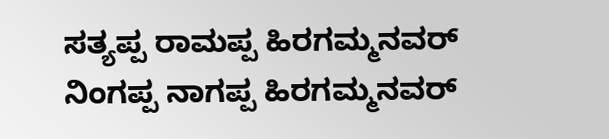ಸತ್ಯಪ್ಪ ರಾಮಪ್ಪ ಹಿರಗಮ್ಮನವರ್
ನಿಂಗಪ್ಪ ನಾಗಪ್ಪ ಹಿರಗಮ್ಮನವರ್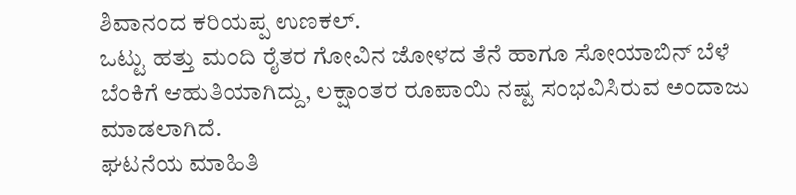ಶಿವಾನಂದ ಕರಿಯಪ್ಪ ಉಣಕಲ್.
ಒಟ್ಟು ಹತ್ತು ಮಂದಿ ರೈತರ ಗೋವಿನ ಜೋಳದ ತೆನೆ ಹಾಗೂ ಸೋಯಾಬಿನ್ ಬೆಳೆ ಬೆಂಕಿಗೆ ಆಹುತಿಯಾಗಿದ್ದು, ಲಕ್ಷಾಂತರ ರೂಪಾಯಿ ನಷ್ಟ ಸಂಭವಿಸಿರುವ ಅಂದಾಜು ಮಾಡಲಾಗಿದೆ.
ಘಟನೆಯ ಮಾಹಿತಿ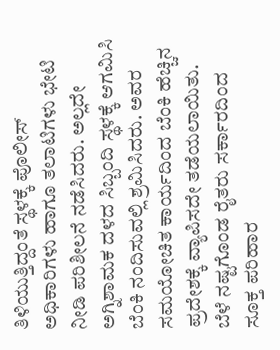ತಿಳಿಯುತ್ತಿದ್ದಂತೆ ಸ್ಥಳಕ್ಕೆ ಪೊಲೀಸ್ ಅಧಿಕಾರಿಗಳು ಹಾಗೂ ತಲಾಟಿಗಳು ಭೇಟಿ ನೀಡಿ ಪರಿಶೀಲನೆ ನಡೆಸಿದರು. ಅಲ್ಲದೇ ಅಗ್ನಿಶಾಮಕ ದಳದ ಸಿಬ್ಬಂದಿ ಸ್ಥಳಕ್ಕೆ ಆಗಮಿಸಿ ಬೆಂಕಿ ನಂದಿಸುವಲ್ಲಿ ಶ್ರಮಿಸಿದರು. ಅವರ ಸಮಯೋಚಿತ ಕಾರ್ಯದಿಂದ ಬೆಂಕಿ ಹೆಚ್ಚಿನ ಪ್ರದೇಶಕ್ಕೆ ವ್ಯಾಪಿಸದೇ ತಡೆಯಲಾಯಿತು.
ಬೆಳೆ ನಷ್ಟಗೊಂಡ ರೈತರು ಸರ್ಕಾರದಿಂದ ಸೂಕ್ತ ಪರಿಹಾರ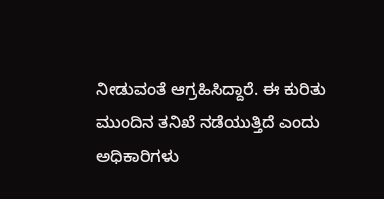ನೀಡುವಂತೆ ಆಗ್ರಹಿಸಿದ್ದಾರೆ. ಈ ಕುರಿತು ಮುಂದಿನ ತನಿಖೆ ನಡೆಯುತ್ತಿದೆ ಎಂದು ಅಧಿಕಾರಿಗಳು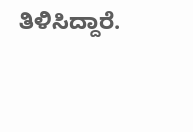ತಿಳಿಸಿದ್ದಾರೆ.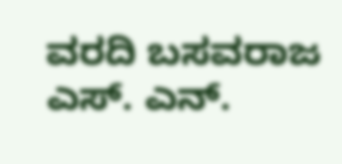ವರದಿ ಬಸವರಾಜ ಎಸ್. ಎನ್.